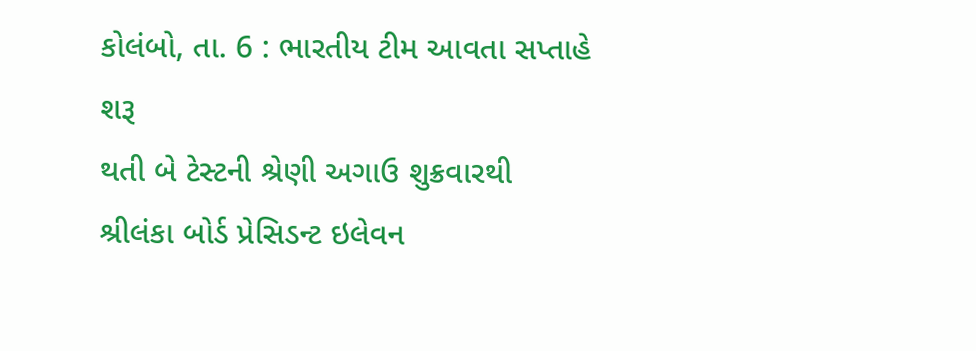કોલંબો, તા. 6 : ભારતીય ટીમ આવતા સપ્તાહે શરૂ
થતી બે ટેસ્ટની શ્રેણી અગાઉ શુક્રવારથી શ્રીલંકા બોર્ડ પ્રેસિડન્ટ ઇલેવન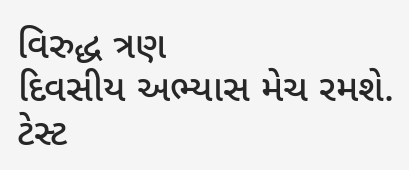વિરુદ્ધ ત્રણ
દિવસીય અભ્યાસ મેચ રમશે. ટેસ્ટ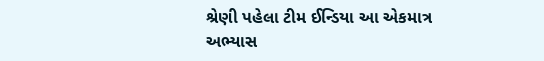શ્રેણી પહેલા ટીમ ઈન્ડિયા આ એકમાત્ર અભ્યાસ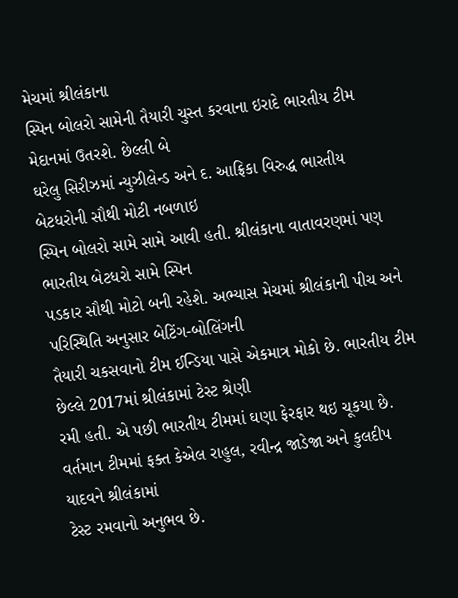મેચમાં શ્રીલંકાના
સ્પિન બોલરો સામેની તૈયારી ચુસ્ત કરવાના ઇરાદે ભારતીય ટીમ મેદાનમાં ઉતરશે. છેલ્લી બે
ઘરેલુ સિરીઝમાં ન્યુઝીલેન્ડ અને દ. આફ્રિકા વિરુદ્ધ ભારતીય બેટધરોની સૌથી મોટી નબળાઇ
સ્પિન બોલરો સામે સામે આવી હતી. શ્રીલંકાના વાતાવરણમાં પણ ભારતીય બેટધરો સામે સ્પિન
પડકાર સૌથી મોટો બની રહેશે. અભ્યાસ મેચમાં શ્રીલંકાની પીચ અને પરિસ્થિતિ અનુસાર બેટિંગ-બોલિંગની
તૈયારી ચકસવાનો ટીમ ઈન્ડિયા પાસે એકમાત્ર મોકો છે. ભારતીય ટીમ છેલ્લે 2017માં શ્રીલંકામાં ટેસ્ટ શ્રેણી
રમી હતી. એ પછી ભારતીય ટીમમાં ઘણા ફેરફાર થઇ ચૂકયા છે. વર્તમાન ટીમમાં ફક્ત કેએલ રાહુલ, રવીન્દ્ર જાડેજા અને કુલદીપ યાદવને શ્રીલંકામાં
ટેસ્ટ રમવાનો અનુભવ છે.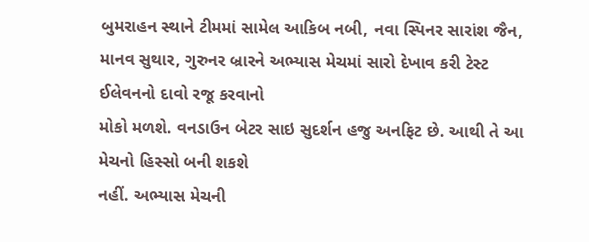બુમરાહન સ્થાને ટીમમાં સામેલ આકિબ નબી, નવા સ્પિનર સારાંશ જૈન, માનવ સુથાર, ગુરુનર બ્રારને અભ્યાસ મેચમાં સારો દેખાવ કરી ટેસ્ટ ઈલેવનનો દાવો રજૂ કરવાનો
મોકો મળશે. વનડાઉન બેટર સાઇ સુદર્શન હજુ અનફિટ છે. આથી તે આ મેચનો હિસ્સો બની શકશે
નહીં. અભ્યાસ મેચની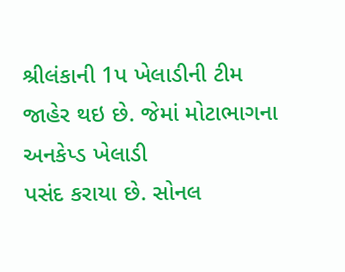શ્રીલંકાની 1પ ખેલાડીની ટીમ જાહેર થઇ છે. જેમાં મોટાભાગના અનકેપ્ડ ખેલાડી
પસંદ કરાયા છે. સોનલ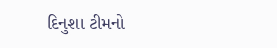દિનુશા ટીમનો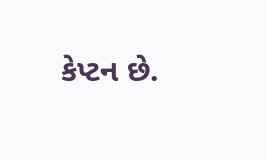કેપ્ટન છે.